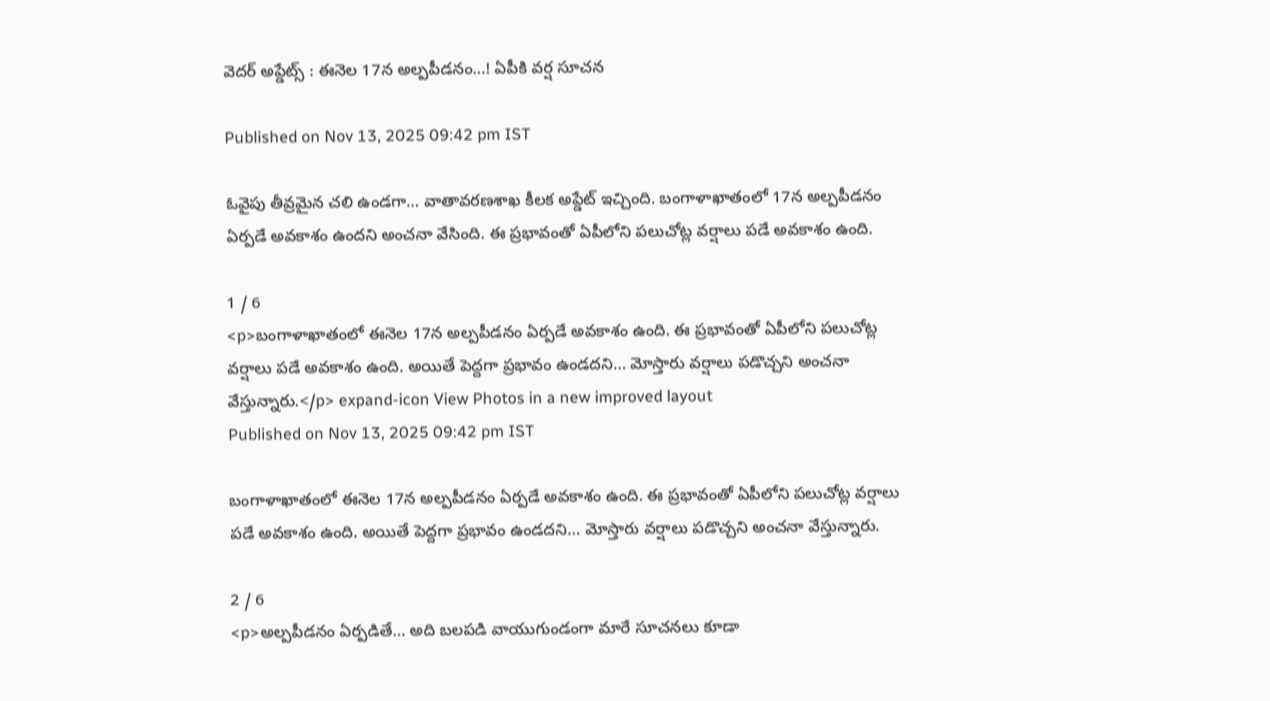వెదర్ అప్డేట్స్ : ఈనెల 17న అల్పపీడనం…! ఏపీకి వర్ష సూచన

Published on Nov 13, 2025 09:42 pm IST

ఓవైపు తీవ్రమైన చలి ఉండగా… వాతావరణశాఖ కీలక అప్డేట్ ఇచ్చింది. బంగాళాఖాతంలో 17న అల్పపీడనం ఏర్పడే అవకాశం ఉందని అంచనా వేసింది. ఈ ప్రభావంతో ఏపీలోని పలుచోట్ల వర్షాలు పడే అవకాశం ఉంది.

1 / 6
<p>బంగాళాఖాతంలో ఈనెల 17న అల్పపీడనం ఏర్పడే అవకాశం ఉంది. ఈ ప్రభావంతో ఏపీలోని పలుచోట్ల వర్షాలు పడే అవకాశం ఉంది. అయితే పెద్దగా ప్రభావం ఉండదని… మోస్తారు వర్షాలు పడొచ్చని అంచనా వేస్తున్నారు.</p> expand-icon View Photos in a new improved layout
Published on Nov 13, 2025 09:42 pm IST

బంగాళాఖాతంలో ఈనెల 17న అల్పపీడనం ఏర్పడే అవకాశం ఉంది. ఈ ప్రభావంతో ఏపీలోని పలుచోట్ల వర్షాలు పడే అవకాశం ఉంది. అయితే పెద్దగా ప్రభావం ఉండదని… మోస్తారు వర్షాలు పడొచ్చని అంచనా వేస్తున్నారు.

2 / 6
<p>అల్పపీడనం ఏర్పడితే… అది బలపడి వాయుగుండంగా మారే సూచనలు కూడా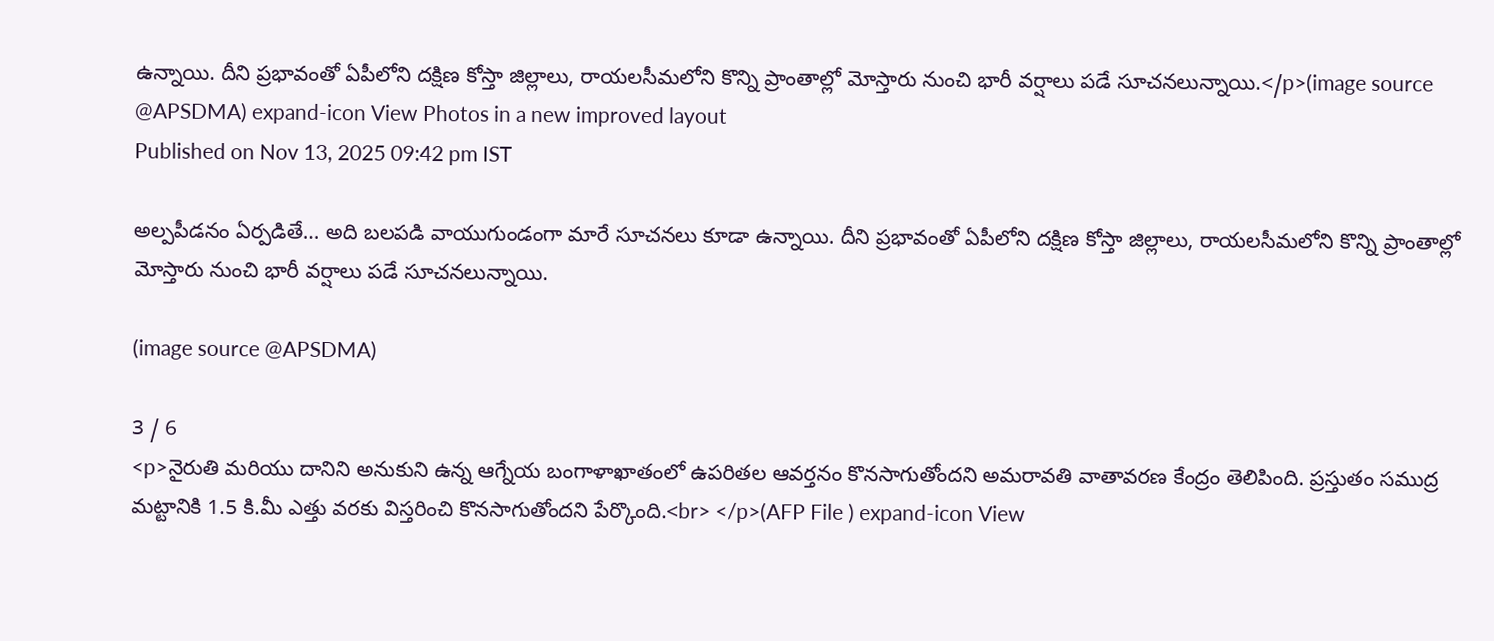ఉన్నాయి. దీని ప్రభావంతో ఏపీలోని దక్షిణ కోస్తా జిల్లాలు, రాయలసీమలోని కొన్ని ప్రాంతాల్లో మోస్తారు నుంచి భారీ వర్షాలు పడే సూచనలున్నాయి.</p>(image source @APSDMA) expand-icon View Photos in a new improved layout
Published on Nov 13, 2025 09:42 pm IST

అల్పపీడనం ఏర్పడితే… అది బలపడి వాయుగుండంగా మారే సూచనలు కూడా ఉన్నాయి. దీని ప్రభావంతో ఏపీలోని దక్షిణ కోస్తా జిల్లాలు, రాయలసీమలోని కొన్ని ప్రాంతాల్లో మోస్తారు నుంచి భారీ వర్షాలు పడే సూచనలున్నాయి.

(image source @APSDMA)

3 / 6
<p>నైరుతి మరియు దానిని అనుకుని ఉన్న ఆగ్నేయ బంగాళాఖాతంలో ఉపరితల ఆవర్తనం కొనసాగుతోందని అమరావతి వాతావరణ కేంద్రం తెలిపింది. ప్రస్తుతం సముద్ర మట్టానికి 1.5 కి.మీ ఎత్తు వరకు విస్తరించి కొనసాగుతోందని పేర్కొంది.<br> </p>(AFP File ) expand-icon View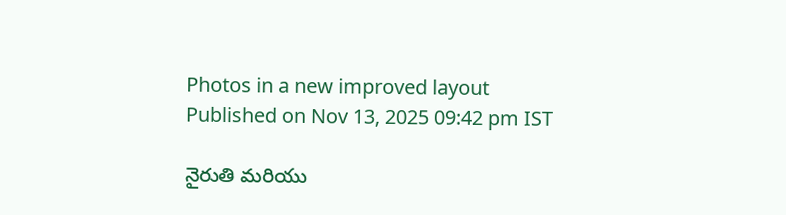Photos in a new improved layout
Published on Nov 13, 2025 09:42 pm IST

నైరుతి మరియు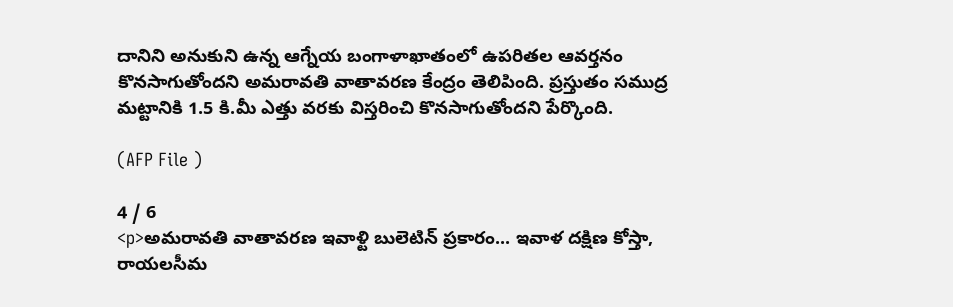దానిని అనుకుని ఉన్న ఆగ్నేయ బంగాళాఖాతంలో ఉపరితల ఆవర్తనం కొనసాగుతోందని అమరావతి వాతావరణ కేంద్రం తెలిపింది. ప్రస్తుతం సముద్ర మట్టానికి 1.5 కి.మీ ఎత్తు వరకు విస్తరించి కొనసాగుతోందని పేర్కొంది.

(AFP File )

4 / 6
<p>అమరావతి వాతావరణ ఇవాళ్టి బులెటిన్ ప్రకారం... ఇవాళ దక్షిణ కోస్తా, రాయలసీమ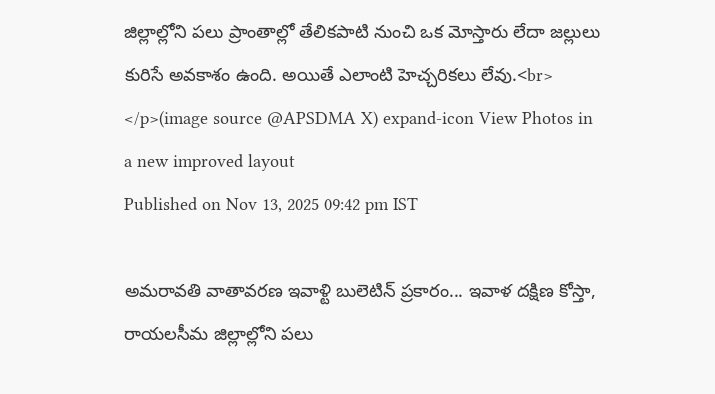జిల్లాల్లోని పలు ప్రాంతాల్లో తేలికపాటి నుంచి ఒక మోస్తారు లేదా జల్లులు కురిసే అవకాశం ఉంది. అయితే ఎలాంటి హెచ్చరికలు లేవు.<br> </p>(image source @APSDMA X) expand-icon View Photos in a new improved layout
Published on Nov 13, 2025 09:42 pm IST

అమరావతి వాతావరణ ఇవాళ్టి బులెటిన్ ప్రకారం... ఇవాళ దక్షిణ కోస్తా, రాయలసీమ జిల్లాల్లోని పలు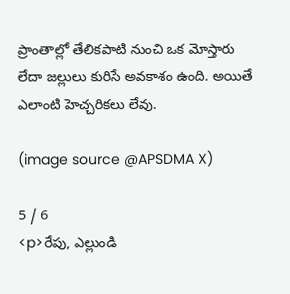ప్రాంతాల్లో తేలికపాటి నుంచి ఒక మోస్తారు లేదా జల్లులు కురిసే అవకాశం ఉంది. అయితే ఎలాంటి హెచ్చరికలు లేవు.

(image source @APSDMA X)

5 / 6
<p>రేపు, ఎల్లుండి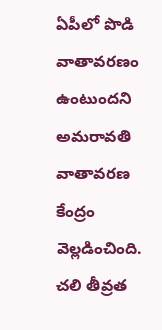ఏపీలో పొడి వాతావరణం ఉంటుందని అమరావతి వాతావరణ కేంద్రం వెల్లడించింది. చలి తీవ్రత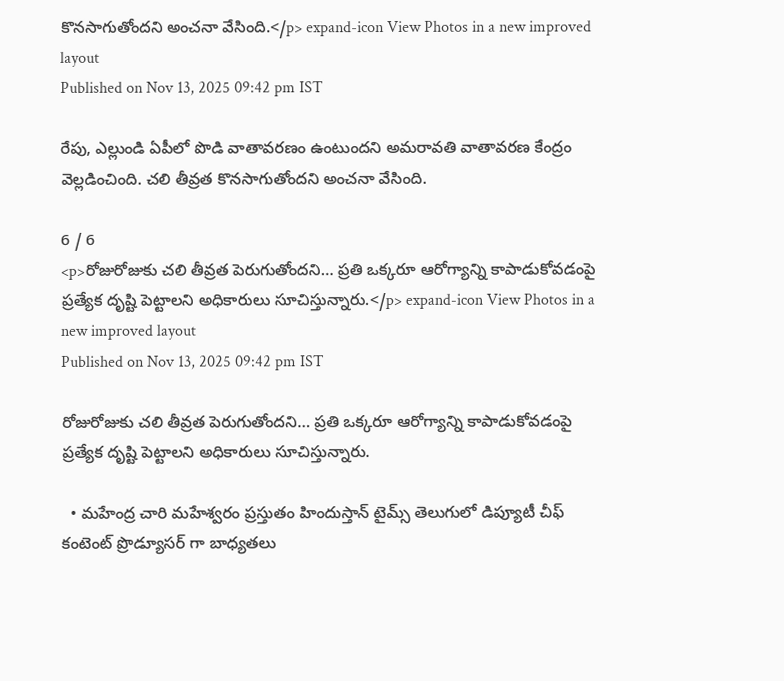కొనసాగుతోందని అంచనా వేసింది.</p> expand-icon View Photos in a new improved layout
Published on Nov 13, 2025 09:42 pm IST

రేపు, ఎల్లుండి ఏపీలో పొడి వాతావరణం ఉంటుందని అమరావతి వాతావరణ కేంద్రం వెల్లడించింది. చలి తీవ్రత కొనసాగుతోందని అంచనా వేసింది.

6 / 6
<p>రోజురోజుకు చలి తీవ్రత పెరుగుతోందని… ప్రతి ఒక్కరూ ఆరోగ్యాన్ని కాపాడుకోవడంపై ప్రత్యేక దృష్టి పెట్టాలని అధికారులు సూచిస్తున్నారు.</p> expand-icon View Photos in a new improved layout
Published on Nov 13, 2025 09:42 pm IST

రోజురోజుకు చలి తీవ్రత పెరుగుతోందని… ప్రతి ఒక్కరూ ఆరోగ్యాన్ని కాపాడుకోవడంపై ప్రత్యేక దృష్టి పెట్టాలని అధికారులు సూచిస్తున్నారు.

  • మహేంద్ర చారి మహేశ్వరం ప్రస్తుతం హిందుస్తాన్ టైమ్స్ తెలుగులో డిప్యూటీ చీఫ్ కంటెంట్ ప్రొడ్యూసర్ గా బాధ్యతలు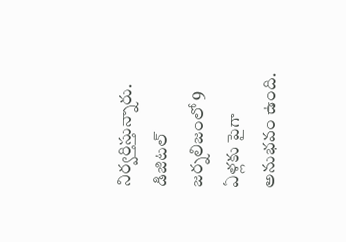నిర్వర్తిస్తున్నారు. డిజిటల్ జర్నలిజంలో 9 ఏళ్లకు పైగా అనుభవం ఉంది.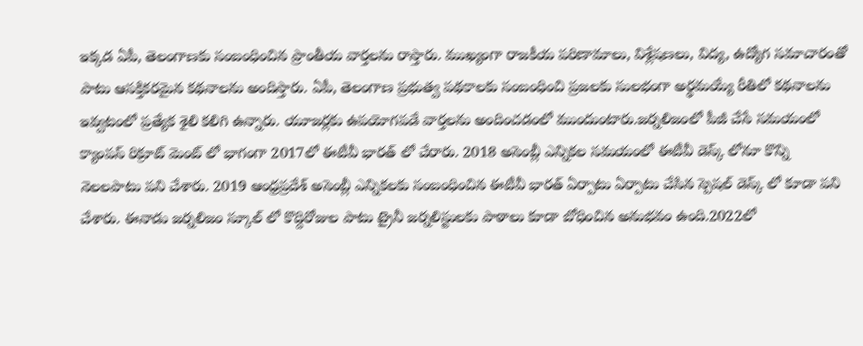ఇక్కడ ఏపీ, తెలంగాణకు సంబంధించిన ప్రాంతీయ వార్తలను రాస్తారు. ముఖ్యంగా రాజకీయ పరిణామాలు, విశ్లేషణలు, విద్య, ఉద్యోగ సమాచారంతో పాటు ఆసక్తికరమైన కథనాలను అందిస్తారు. ఏపీ, తెలంగాణ ప్రభుత్వ పథకాలకు సంబంధించి ప్రజలకు సులభంగా అర్థమయ్యే రీతిలో కథనాలను ఇవ్వటంలో ప్రత్యేక శైలి కలిగి ఉన్నారు. యూజర్లకు ఉపయోగపడే వార్తలను అందించడంలో ముందుంటారు.జర్నలిజంలో పీజీ చేసే సమయంలో క్యాంపస్ రిక్రూట్ మెంట్ లో భాగంగా 2017లో ఈటీవీ భారత్ లో చేరారు. 2018 అసెంబ్లీ ఎన్నికల సమయంలో ఈటీవీ డెస్క్ లోనూ కొన్ని నెలలపాటు పని చేశారు. 2019 ఆంధ్రప్రదేశ్ అసెంబ్లీ ఎన్నికలకు సంబంధించిన ఈటీవీ భారత్ ఏర్పాటు ఏర్పాటు చేసిన స్పెషల్ డెస్క్ లో కూడా పని చేశారు. ఈనాడు జర్నలిజం స్కూల్ లో కొద్దిరోజుల పాటు ట్రైనీ జర్నలిస్టులకు పాఠాలు కూడా బోధించిన అనుభవం ఉంది.2022లో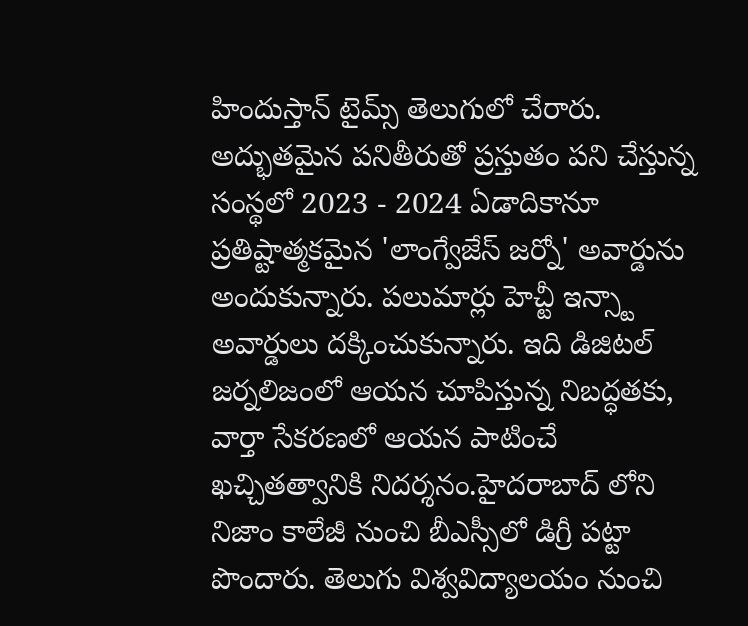హిందుస్తాన్ టైమ్స్ తెలుగులో చేరారు. అద్భుతమైన పనితీరుతో ప్రస్తుతం పని చేస్తున్న సంస్థలో 2023 - 2024 ఏడాదికానూ ప్రతిష్టాత్మకమైన 'లాంగ్వేజేస్ జర్నో' అవార్డును అందుకున్నారు. పలుమార్లు హెచ్టీ ఇన్స్టా అవార్డులు దక్కించుకున్నారు. ఇది డిజిటల్ జర్నలిజంలో ఆయన చూపిస్తున్న నిబద్ధతకు, వార్తా సేకరణలో ఆయన పాటించే ఖచ్చితత్వానికి నిదర్శనం.హైదరాబాద్ లోని నిజాం కాలేజీ నుంచి బీఎస్సీలో డిగ్రీ పట్టా పొందారు. తెలుగు విశ్వవిద్యాలయం నుంచి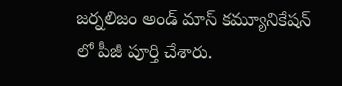జర్నలిజం అండ్ మాస్ కమ్యూనికేషన్ లో పీజీ పూర్తి చేశారు.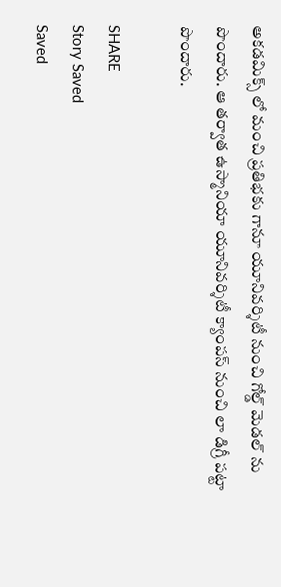అకడమిక్స్ లో మంచి ప్రతిభకు గానూ యూనివర్శిటీ నుంచి గోల్డ్ మెడల్ ను పొందారు. ఆ తర్వాత ఉస్మానియా యూనివర్శిటీ క్యాంపస్ నుంచి లా డిగ్రీ పట్టా పొందారు.

SHARE
Story Saved
Saved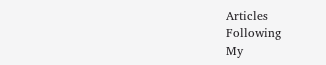Articles
Following
My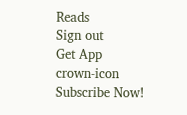Reads
Sign out
Get App
crown-icon
Subscribe Now!